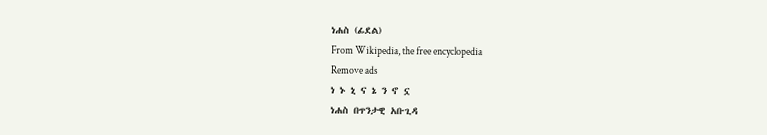ነሐስ (ፊደል)
From Wikipedia, the free encyclopedia
Remove ads
ነ ኑ ኒ ና ኔ ን ኖ ኗ
ነሐስ በጥንታዊ አቡጊዳ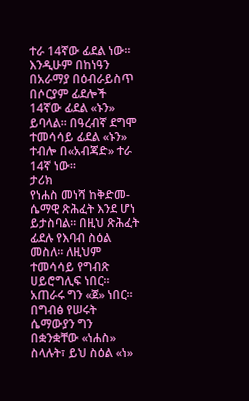ተራ 14ኛው ፊደል ነው። እንዲሁም በከነዓን በአራማያ በዕብራይስጥ በሶርያም ፊደሎች 14ኛው ፊደል «ኑን» ይባላል። በዓረብኛ ደግሞ ተመሳሳይ ፊደል «ኑን» ተብሎ በ«አብጃድ» ተራ 14ኛ ነው።
ታሪክ
የነሐስ መነሻ ከቅድመ-ሴማዊ ጽሕፈት እንደ ሆነ ይታስባል። በዚህ ጽሕፈት ፊደሉ የእባብ ስዕል መስለ። ለዚህም ተመሳሳይ የግብጽ ሀይሮግሊፍ ነበር። አጠራሩ ግን «ጀ» ነበር። በግብፅ የሠሩት ሴማውያን ግን በቋንቋቸው «ነሐስ» ስላሉት፣ ይህ ስዕል «ነ»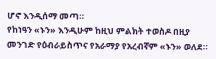ሆኖ እንዲሰማ መጣ።
የከነዓን «ኑን» እንዲሁም ከዚህ ምልክት ተወስዶ በዚያ መንገድ የዕብራይስጥና የአራማያ የአረብኛም «ኑን» ወለደ።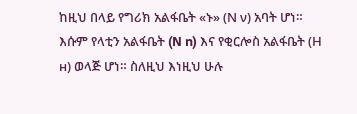ከዚህ በላይ የግሪክ አልፋቤት «ኑ» (Ν ν) አባት ሆነ። እሱም የላቲን አልፋቤት (N n) እና የቂርሎስ አልፋቤት (Н н) ወላጅ ሆነ። ስለዚህ እነዚህ ሁሉ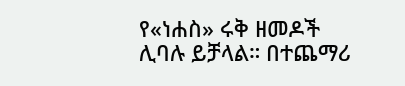የ«ነሐስ» ሩቅ ዘመዶች ሊባሉ ይቻላል። በተጨማሪ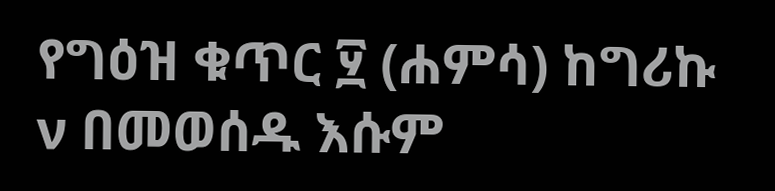የግዕዝ ቁጥር ፶ (ሐምሳ) ከግሪኩ ν በመወሰዱ እሱም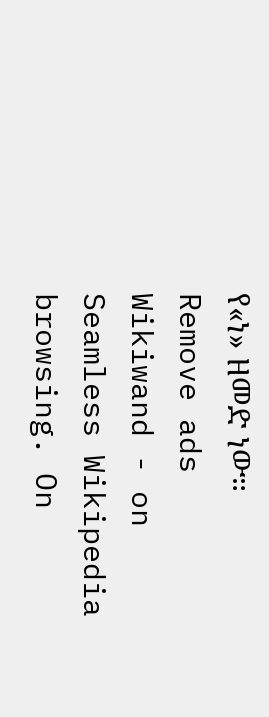የ«ነ» ዘመድ ነው።
Remove ads
Wikiwand - on
Seamless Wikipedia browsing. On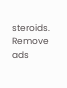steroids.
Remove ads